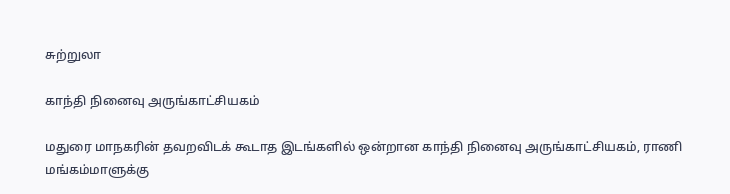சுற்றுலா

காந்தி நினைவு அருங்காட்சியகம்

மதுரை மாநகரின் தவறவிடக் கூடாத இடங்களில் ஒன்றான காந்தி நினைவு அருங்காட்சியகம், ராணி மங்கம்மாளுக்கு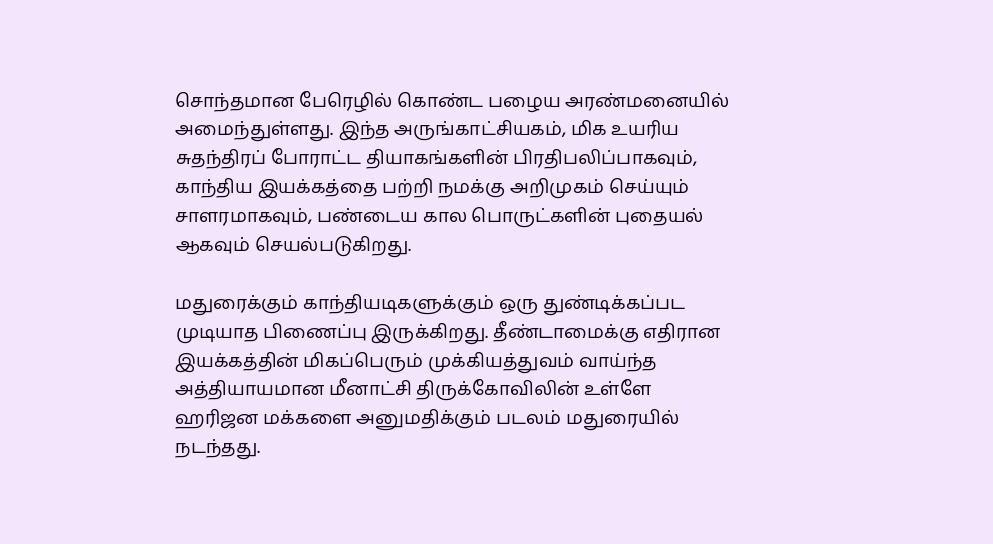சொந்தமான பேரெழில் கொண்ட பழைய அரண்மனையில் அமைந்துள்ளது. இந்த அருங்காட்சியகம், மிக உயரிய சுதந்திரப் போராட்ட தியாகங்களின் பிரதிபலிப்பாகவும், காந்திய இயக்கத்தை பற்றி நமக்கு அறிமுகம் செய்யும் சாளரமாகவும், பண்டைய கால பொருட்களின் புதையல் ஆகவும் செயல்படுகிறது.

மதுரைக்கும் காந்தியடிகளுக்கும் ஒரு துண்டிக்கப்பட முடியாத பிணைப்பு இருக்கிறது. தீண்டாமைக்கு எதிரான இயக்கத்தின் மிகப்பெரும் முக்கியத்துவம் வாய்ந்த அத்தியாயமான மீனாட்சி திருக்கோவிலின் உள்ளே ஹரிஜன மக்களை அனுமதிக்கும் படலம் மதுரையில் நடந்தது.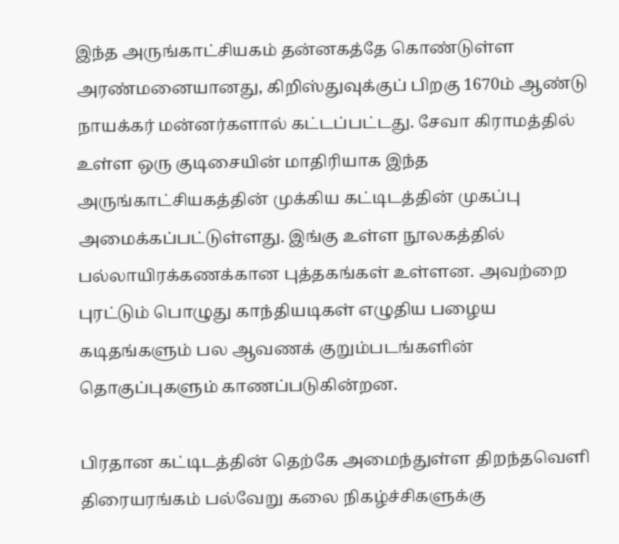இந்த அருங்காட்சியகம் தன்னகத்தே கொண்டுள்ள அரண்மனையானது, கிறிஸ்துவுக்குப் பிறகு 1670ம் ஆண்டு நாயக்கர் மன்னர்களால் கட்டப்பட்டது. சேவா கிராமத்தில் உள்ள ஒரு குடிசையின் மாதிரியாக இந்த அருங்காட்சியகத்தின் முக்கிய கட்டிடத்தின் முகப்பு அமைக்கப்பட்டுள்ளது. இங்கு உள்ள நூலகத்தில் பல்லாயிரக்கணக்கான புத்தகங்கள் உள்ளன. அவற்றை புரட்டும் பொழுது காந்தியடிகள் எழுதிய பழைய கடிதங்களும் பல ஆவணக் குறும்படங்களின் தொகுப்புகளும் காணப்படுகின்றன.

பிரதான கட்டிடத்தின் தெற்கே அமைந்துள்ள திறந்தவெளி திரையரங்கம் பல்வேறு கலை நிகழ்ச்சிகளுக்கு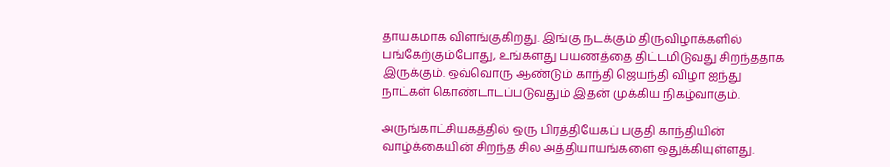தாயகமாக விளங்குகிறது. இங்கு நடக்கும் திருவிழாக்களில் பங்கேற்கும்போது, உங்களது பயணத்தை திட்டமிடுவது சிறந்ததாக இருக்கும். ஒவ்வொரு ஆண்டும் காந்தி ஜெயந்தி விழா ஐந்து நாட்கள் கொண்டாடப்படுவதும் இதன் முக்கிய நிகழ்வாகும்.

அருங்காட்சியகத்தில் ஒரு பிரத்தியேகப் பகுதி காந்தியின் வாழ்க்கையின் சிறந்த சில அத்தியாயங்களை ஒதுக்கியுள்ளது.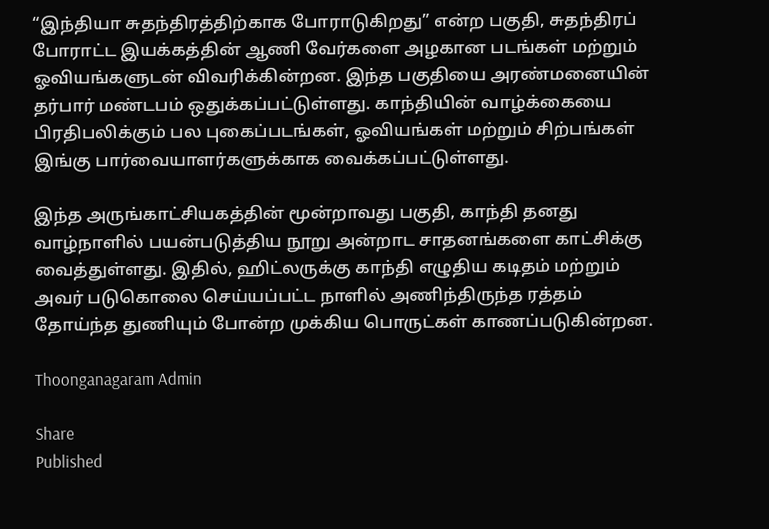“இந்தியா சுதந்திரத்திற்காக போராடுகிறது” என்ற பகுதி, சுதந்திரப் போராட்ட இயக்கத்தின் ஆணி வேர்களை அழகான படங்கள் மற்றும் ஓவியங்களுடன் விவரிக்கின்றன. இந்த பகுதியை அரண்மனையின் தர்பார் மண்டபம் ஒதுக்கப்பட்டுள்ளது. காந்தியின் வாழ்க்கையை பிரதிபலிக்கும் பல புகைப்படங்கள், ஓவியங்கள் மற்றும் சிற்பங்கள் இங்கு பார்வையாளர்களுக்காக வைக்கப்பட்டுள்ளது.

இந்த அருங்காட்சியகத்தின் மூன்றாவது பகுதி, காந்தி தனது வாழ்நாளில் பயன்படுத்திய நூறு அன்றாட சாதனங்களை காட்சிக்கு வைத்துள்ளது. இதில், ஹிட்லருக்கு காந்தி எழுதிய கடிதம் மற்றும் அவர் படுகொலை செய்யப்பட்ட நாளில் அணிந்திருந்த ரத்தம் தோய்ந்த துணியும் போன்ற முக்கிய பொருட்கள் காணப்படுகின்றன.

Thoonganagaram Admin

Share
Published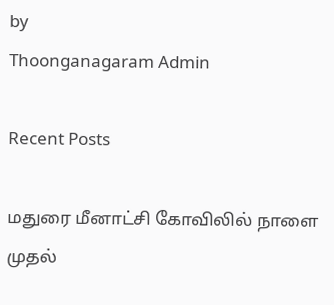by
Thoonganagaram Admin

Recent Posts

மதுரை மீனாட்சி கோவிலில் நாளை முதல்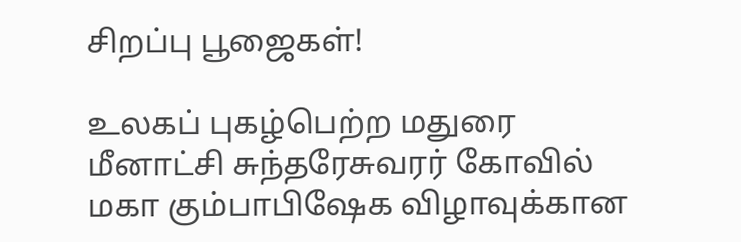சிறப்பு பூஜைகள்!

உலகப் புகழ்பெற்ற மதுரை மீனாட்சி சுந்தரேசுவரர் கோவில் மகா கும்பாபிஷேக விழாவுக்கான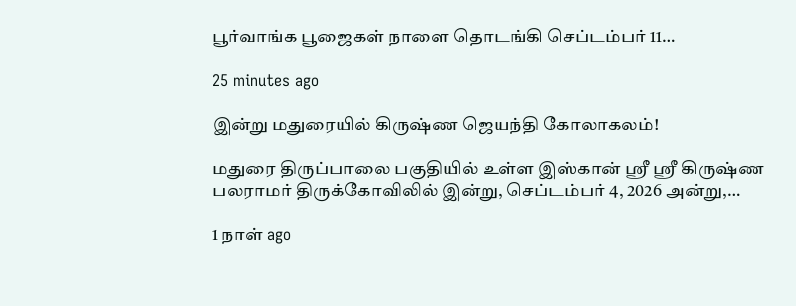பூர்வாங்க பூஜைகள் நாளை தொடங்கி செப்டம்பர் 11…

25 minutes ago

இன்று மதுரையில் கிருஷ்ண ஜெயந்தி கோலாகலம்!

மதுரை திருப்பாலை பகுதியில் உள்ள இஸ்கான் ஸ்ரீ ஸ்ரீ கிருஷ்ண பலராமர் திருக்கோவிலில் இன்று, செப்டம்பர் 4, 2026 அன்று,…

1 நாள் ago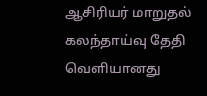ஆசிரியர் மாறுதல் கலந்தாய்வு தேதி வெளியானது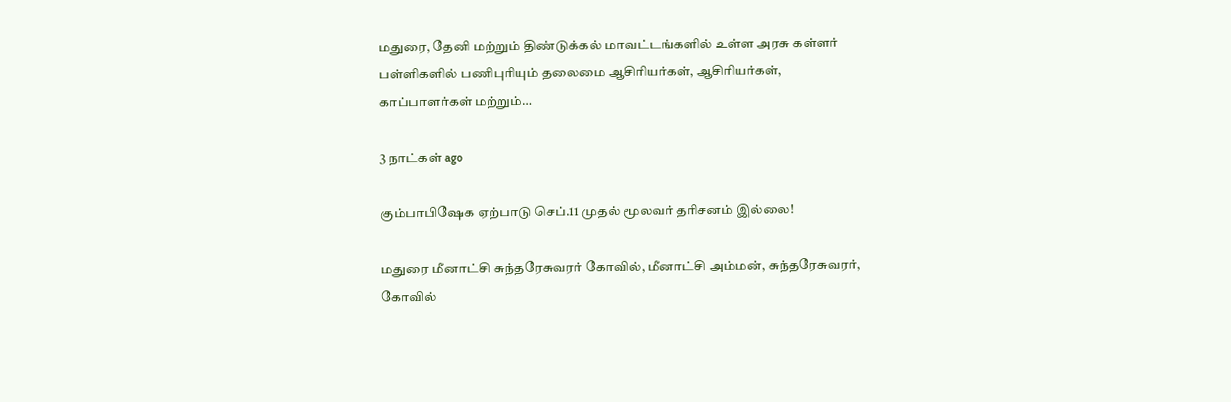மதுரை, தேனி மற்றும் திண்டுக்கல் மாவட்டங்களில் உள்ள அரசு கள்ளர் பள்ளிகளில் பணிபுரியும் தலைமை ஆசிரியர்கள், ஆசிரியர்கள், காப்பாளர்கள் மற்றும்…

3 நாட்கள் ago

கும்பாபிஷேக ஏற்பாடு செப்.11 முதல் மூலவர் தரிசனம் இல்லை!

மதுரை மீனாட்சி சுந்தரேசுவரர் கோவில், மீனாட்சி அம்மன், சுந்தரேசுவரர், கோவில்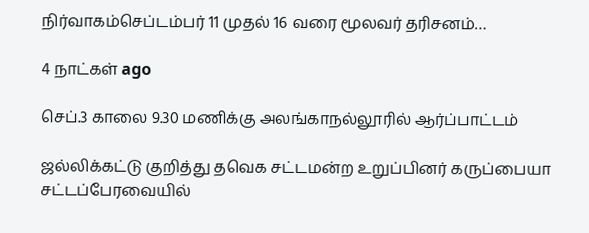நிர்வாகம்செப்டம்பர் 11 முதல் 16 வரை மூலவர் தரிசனம்…

4 நாட்கள் ago

செப்.3 காலை 9.30 மணிக்கு அலங்காநல்லூரில் ஆர்ப்பாட்டம்

ஜல்லிக்கட்டு குறித்து தவெக சட்டமன்ற உறுப்பினர் கருப்பையா சட்டப்பேரவையில்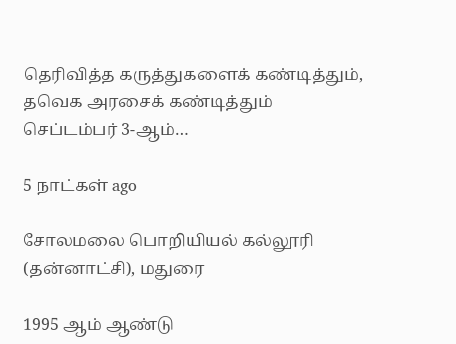தெரிவித்த கருத்துகளைக் கண்டித்தும், தவெக அரசைக் கண்டித்தும் செப்டம்பர் 3-ஆம்…

5 நாட்கள் ago

சோலமலை பொறியியல் கல்லூரி (தன்னாட்சி), மதுரை

1995 ஆம் ஆண்டு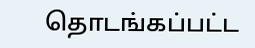தொடங்கப்பட்ட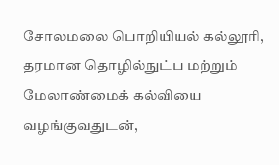சோலமலை பொறியியல் கல்லூரி, தரமான தொழில்நுட்ப மற்றும் மேலாண்மைக் கல்வியை வழங்குவதுடன்,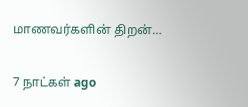மாணவர்களின் திறன்…

7 நாட்கள் ago